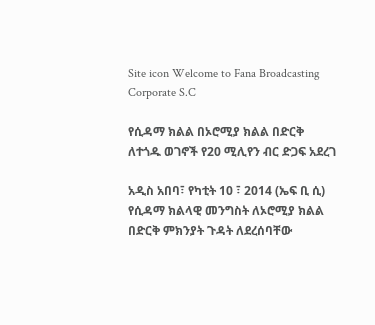Site icon Welcome to Fana Broadcasting Corporate S.C

የሲዳማ ክልል በኦሮሚያ ክልል በድርቅ ለተጎዱ ወገኖች የ20 ሚሊየን ብር ድጋፍ አደረገ

አዲስ አበባ፣ የካቲት 10 ፣ 2014 (ኤፍ ቢ ሲ) የሲዳማ ክልላዊ መንግስት ለኦሮሚያ ክልል በድርቅ ምክንያት ጉዳት ለደረሰባቸው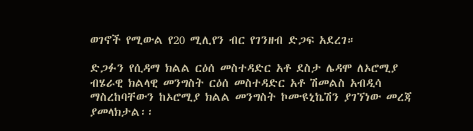ወገኖች የሚውል የ20 ሚሊየን ብር የገንዘብ ድጋፍ አደረገ።

ድጋፉን የሲዳማ ክልል ርዕሰ መስተዳድር አቶ ደስታ ሌዳሞ ለኦሮሚያ ብሄራዊ ክልላዊ መንግስት ርዕሰ መስተዳድር አቶ ሽመልስ አብዲሳ ማስረከባቸውን ከኦሮሚያ ክልል መንግስት ኮሙዩኒኬሽን ያገኘነው መረጃ ያመላክታል፡፡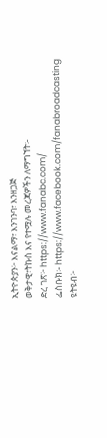ኢትዮጵያን፦ እናልማ፣ እንገንባ፣ እንዘጋጅ
ወቅታዊ፣ትኩስ እና የተሟሉ መረጃዎችን ለማግኘት፡-
ድረ ገጽ፦ https://www.fanabc.com/
ፌስቡክ፡- https://www.facebook.com/fanabroadcasting
ዩትዩብ፦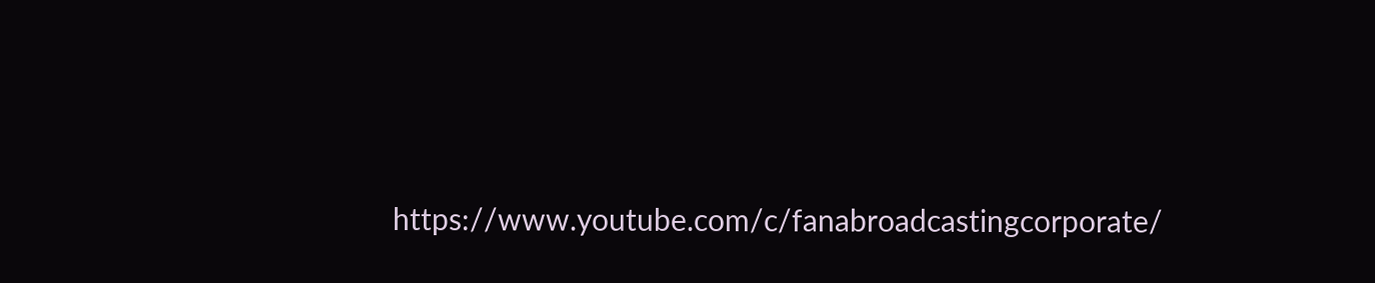https://www.youtube.com/c/fanabroadcastingcorporate/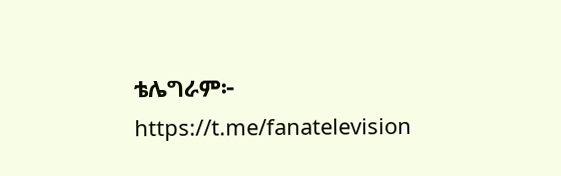ቴሌግራም፦ https://t.me/fanatelevision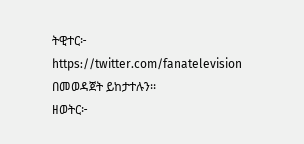ትዊተር፦ https://twitter.com/fanatelevision በመወዳጀት ይከታተሉን፡፡
ዘወትር፦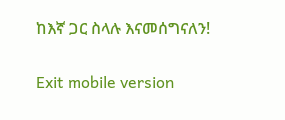ከእኛ ጋር ስላሉ እናመሰግናለን!

Exit mobile version